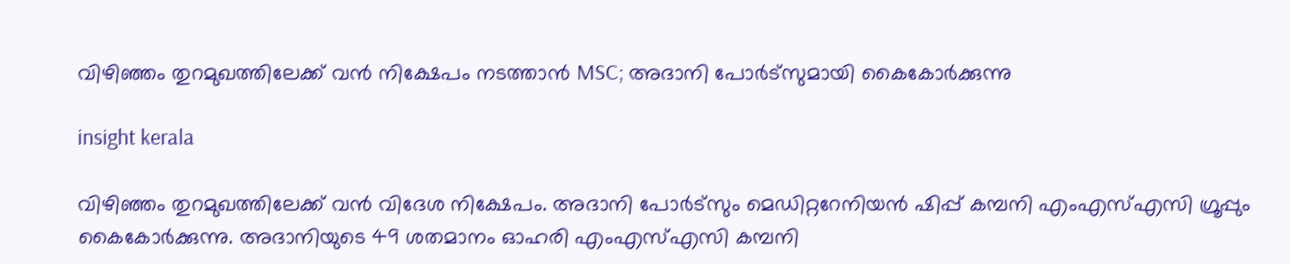വിഴിഞ്ഞം തുറമുഖത്തിലേക്ക് വൻ നിക്ഷേപം നടത്താൻ MSC; അദാനി പോർട്സുമായി കൈകോർക്കുന്നു

insight kerala

വിഴിഞ്ഞം തുറമുഖത്തിലേക്ക് വൻ വിദേശ നിക്ഷേപം. അദാനി പോർട്സും മെഡിറ്ററേനിയൻ ഷിപ്പ് കമ്പനി എംഎസ്എസി ഗ്രൂപ്പും കൈകോർക്കുന്നു. അദാനിയുടെ 49 ശതമാനം ഓഹരി എംഎസ്എസി കമ്പനി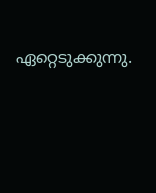ഏറ്റെടുക്കുന്നു.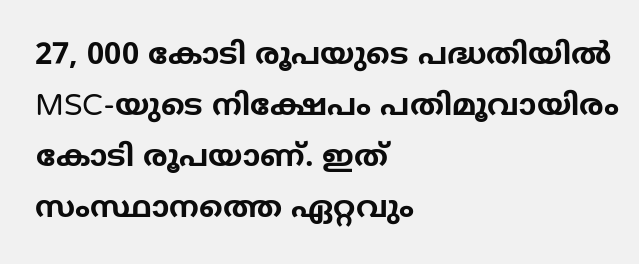27, 000 കോടി രൂപയുടെ പദ്ധതിയിൽ MSC-യുടെ നിക്ഷേപം പതിമൂവായിരം കോടി രൂപയാണ്. ഇത് സംസ്ഥാനത്തെ ഏറ്റവും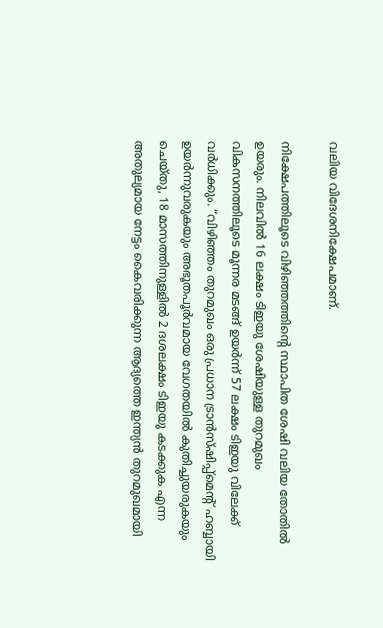വലിയ വിദേശനിക്ഷേപമാണ്.

നിക്ഷേപത്തിലൂടെ വിഴിഞ്ഞത്തിന്റെ സ്ഥാപിത ശേഷി വലിയ തോതില്‍ ഉയരും. നിലവില്‍ 16 ലക്ഷം ടിഇയു ശേഷിയുള്ള തുറമുഖം വികസനത്തിലൂടെ മൂന്നര മടങ്ങ് ഉയര്‍ന്ന് 57 ലക്ഷം ടിഇയു വിലേക്ക് വര്‍ധിക്കും. “വിഴിഞ്ഞം തുറമുഖം ഒരു പ്രധാന ട്രാൻസ്ഷിപ്പ്മെൻ്റ് ഹബ്ബായി ഉയർന്നുവരുകയും അഭൂതപൂർവമായ വേഗതയിൽ കുതിച്ചുയരുകയും ചെയ്തു, 18 മാസത്തിനുള്ളിൽ 2 ദശലക്ഷം ടിഇയു കടക്കുക എന്ന അതുല്യമായ നേട്ടം കൈവരിക്കുന്ന ആദ്യത്തെ ഇന്ത്യൻ തുറമുഖമായി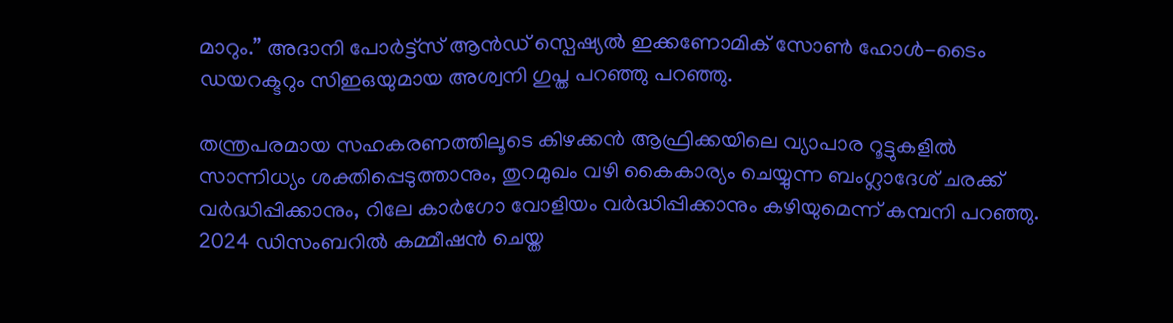മാറും.” അദാനി പോർട്ട്സ് ആൻഡ് സ്പെഷ്യൽ ഇക്കണോമിക് സോൺ ഹോൾ-ടൈം ഡയറക്ടറും സിഇഒയുമായ അശ്വനി ഗുപ്ത പറഞ്ഞു പറഞ്ഞു.

തന്ത്രപരമായ സഹകരണത്തിലൂടെ കിഴക്കൻ ആഫ്രിക്കയിലെ വ്യാപാര റൂട്ടുകളിൽ സാന്നിധ്യം ശക്തിപ്പെടുത്താനും, തുറമുഖം വഴി കൈകാര്യം ചെയ്യുന്ന ബംഗ്ലാദേശ് ചരക്ക് വർദ്ധിപ്പിക്കാനും, റിലേ കാർഗോ വോളിയം വർദ്ധിപ്പിക്കാനും കഴിയുമെന്ന് കമ്പനി പറഞ്ഞു. 2024 ഡിസംബറിൽ കമ്മീഷൻ ചെയ്ത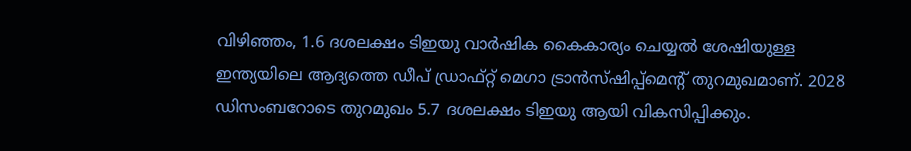വിഴിഞ്ഞം, 1.6 ദശലക്ഷം ടിഇയു വാർഷിക കൈകാര്യം ചെയ്യൽ ശേഷിയുള്ള ഇന്ത്യയിലെ ആദ്യത്തെ ഡീപ് ഡ്രാഫ്റ്റ് മെഗാ ട്രാൻസ്ഷിപ്പ്മെൻ്റ് തുറമുഖമാണ്. 2028 ഡിസംബറോടെ തുറമുഖം 5.7 ദശലക്ഷം ടിഇയു ആയി വികസിപ്പിക്കും.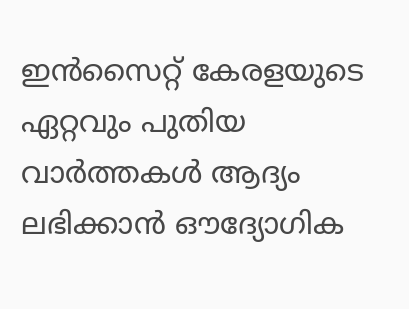ഇൻസൈറ്റ് കേരളയുടെ ഏറ്റവും പുതിയ വാർത്തകൾ ആദ്യം ലഭിക്കാൻ ഔദ്യോഗിക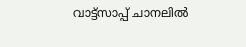വാട്ട്‌സാപ്പ് ചാനലിൽ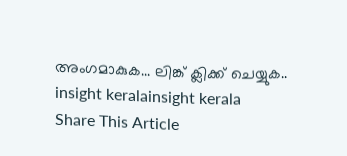അംഗമാകുക... ലിങ്ക് ക്ലിക്ക് ചെയ്യുക..
insight keralainsight kerala
Share This Article